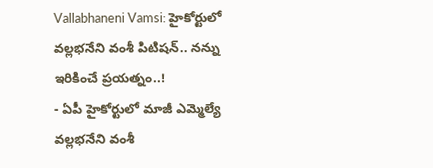Vallabhaneni Vamsi: హైకోర్టులో వల్లభనేని వంశీ పిటిషన్.. నన్ను ఇరికించే ప్రయత్నం..!
- ఏపీ హైకోర్టులో మాజీ ఎమ్మెల్యే వల్లభనేని వంశీ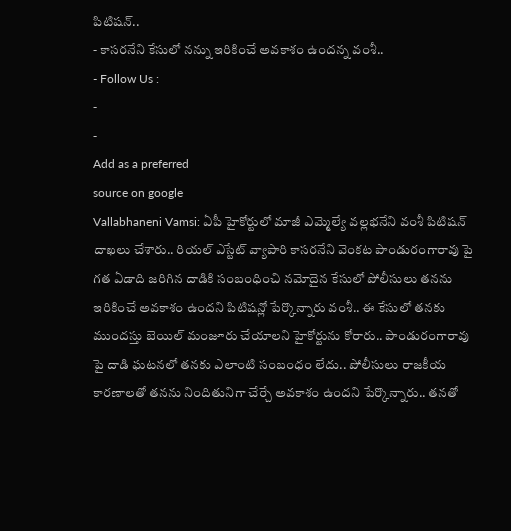పిటిషన్..
- కాసరనేని కేసులో నన్ను ఇరికించే అవకాశం ఉందన్న వంశీ..
- Follow Us :
-
-
Add as a preferred
source on google
Vallabhaneni Vamsi: ఏపీ హైకోర్టులో మాజీ ఎమ్మెల్యే వల్లభనేని వంశీ పిటిషన్ దాఖలు చేశారు.. రియల్ ఎస్టేట్ వ్యాపారి కాసరనేని వెంకట పాండురంగారావు పై గత ఏడాది జరిగిన దాడికి సంబంధించి నమోదైన కేసులో పోలీసులు తనను ఇరికించే అవకాశం ఉందని పిటిషన్లో పేర్కొన్నారు వంశీ.. ఈ కేసులో తనకు ముందస్తు బెయిల్ మంజూరు చేయాలని హైకోర్టును కోరారు.. పాండురంగారావు పై దాడి ఘటనలో తనకు ఎలాంటి సంబంధం లేదు.. పోలీసులు రాజకీయ కారణాలతో తనను నిందితునిగా చేర్చే అవకాశం ఉందని పేర్కొన్నారు.. తనతో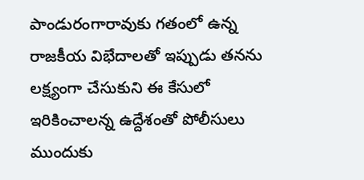పాండురంగారావుకు గతంలో ఉన్న రాజకీయ విభేదాలతో ఇప్పుడు తనను లక్ష్యంగా చేసుకుని ఈ కేసులో ఇరికించాలన్న ఉద్దేశంతో పోలీసులు ముందుకు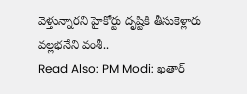వెళ్తున్నారని హైకోర్టు దృష్టికి తీసుకెళ్లారు వల్లభనేని వంశీ..
Read Also: PM Modi: ఖతార్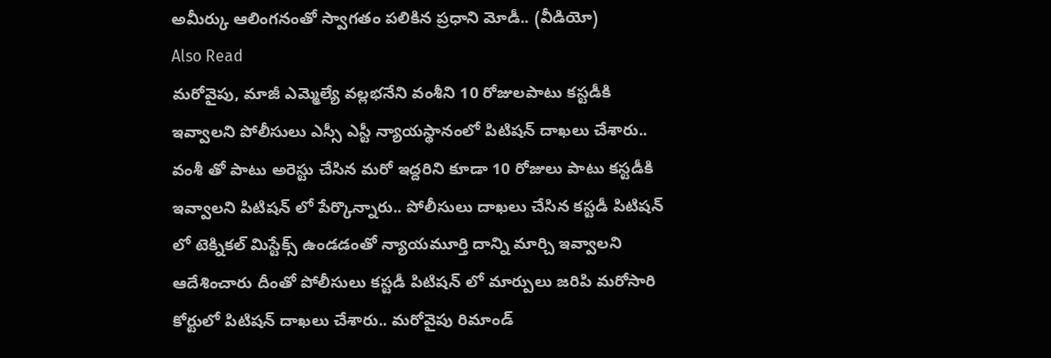అమీర్కు ఆలింగనంతో స్వాగతం పలికిన ప్రధాని మోడీ.. (వీడియో)
Also Read
మరోవైపు, మాజీ ఎమ్మెల్యే వల్లభనేని వంశీని 10 రోజులపాటు కస్టడీకి ఇవ్వాలని పోలీసులు ఎస్సీ ఎస్టీ న్యాయస్థానంలో పిటిషన్ దాఖలు చేశారు.. వంశీ తో పాటు అరెస్టు చేసిన మరో ఇద్దరిని కూడా 10 రోజులు పాటు కస్టడీకి ఇవ్వాలని పిటిషన్ లో పేర్కొన్నారు.. పోలీసులు దాఖలు చేసిన కస్టడీ పిటిషన్ లో టెక్నికల్ మిస్టేక్స్ ఉండడంతో న్యాయమూర్తి దాన్ని మార్చి ఇవ్వాలని ఆదేశించారు దీంతో పోలీసులు కస్టడీ పిటిషన్ లో మార్పులు జరిపి మరోసారి కోర్టులో పిటిషన్ దాఖలు చేశారు.. మరోవైపు రిమాండ్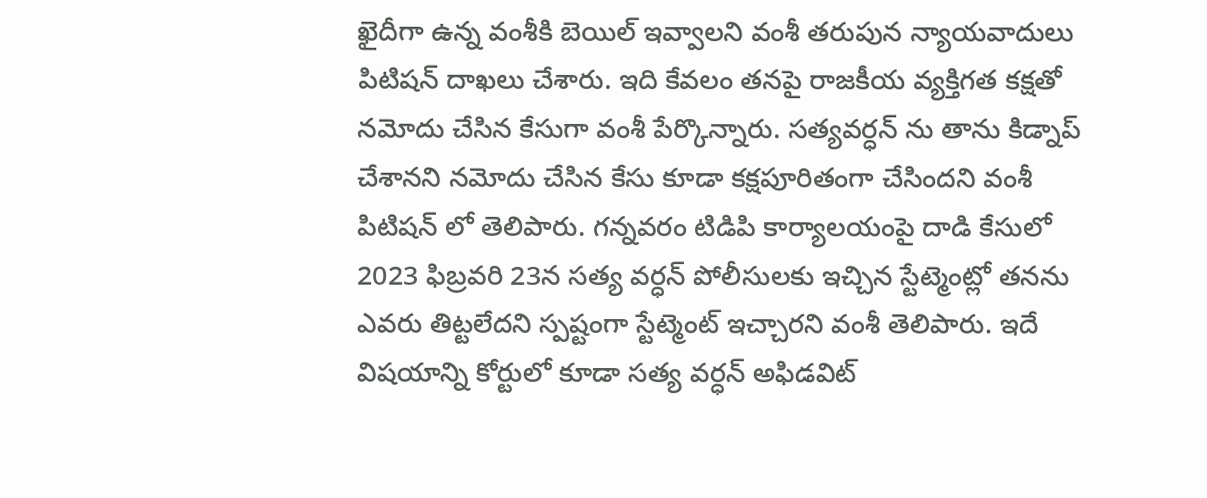ఖైదీగా ఉన్న వంశీకి బెయిల్ ఇవ్వాలని వంశీ తరుపున న్యాయవాదులు పిటిషన్ దాఖలు చేశారు. ఇది కేవలం తనపై రాజకీయ వ్యక్తిగత కక్షతో నమోదు చేసిన కేసుగా వంశీ పేర్కొన్నారు. సత్యవర్ధన్ ను తాను కిడ్నాప్ చేశానని నమోదు చేసిన కేసు కూడా కక్షపూరితంగా చేసిందని వంశీ పిటిషన్ లో తెలిపారు. గన్నవరం టిడిపి కార్యాలయంపై దాడి కేసులో 2023 ఫిబ్రవరి 23న సత్య వర్ధన్ పోలీసులకు ఇచ్చిన స్టేట్మెంట్లో తనను ఎవరు తిట్టలేదని స్పష్టంగా స్టేట్మెంట్ ఇచ్చారని వంశీ తెలిపారు. ఇదే విషయాన్ని కోర్టులో కూడా సత్య వర్ధన్ అఫిడవిట్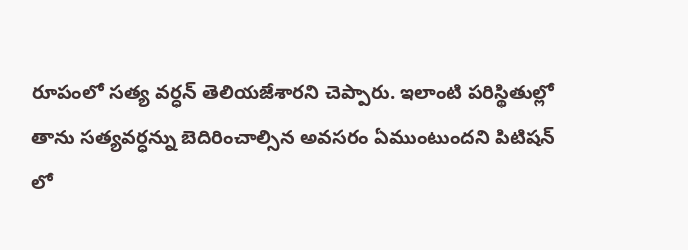రూపంలో సత్య వర్ధన్ తెలియజేశారని చెప్పారు. ఇలాంటి పరిస్థితుల్లో తాను సత్యవర్ధన్ను బెదిరించాల్సిన అవసరం ఏముంటుందని పిటిషన్ లో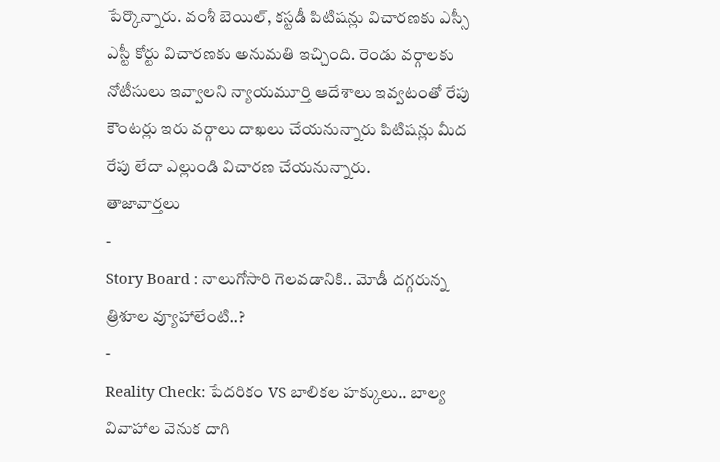పేర్కొన్నారు. వంశీ బెయిల్, కస్టడీ పిటిషన్లు విచారణకు ఎస్సీ ఎస్టీ కోర్టు విచారణకు అనుమతి ఇచ్చింది. రెండు వర్గాలకు నోటీసులు ఇవ్వాలని న్యాయమూర్తి ఆదేశాలు ఇవ్వటంతో రేపు కౌంటర్లు ఇరు వర్గాలు దాఖలు చేయనున్నారు పిటిషన్లు మీద రేపు లేదా ఎల్లుండి విచారణ చేయనున్నారు.
తాజావార్తలు
-
Story Board : నాలుగోసారి గెలవడానికి.. మోడీ దగ్గరున్న త్రిశూల వ్యూహాలేంటి..?
-
Reality Check: పేదరికం VS బాలికల హక్కులు.. బాల్య వివాహాల వెనుక దాగి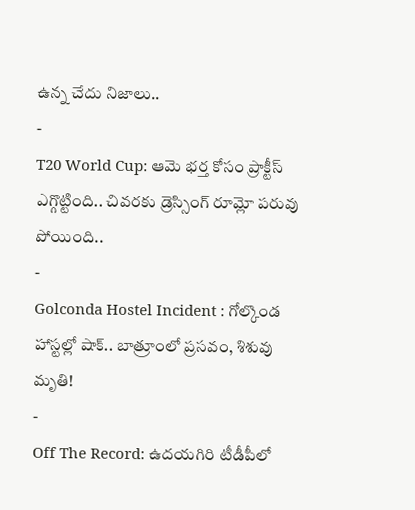ఉన్న చేదు నిజాలు..
-
T20 World Cup: ఆమె భర్త కోసం ప్రాక్టీస్ ఎగ్గొట్టింది.. చివరకు డ్రెస్సింగ్ రూమ్లో పరువు పోయింది..
-
Golconda Hostel Incident : గోల్కొండ హాస్టల్లో షాక్.. బాత్రూంలో ప్రసవం, శిశువు మృతి!
-
Off The Record: ఉదయగిరి టీడీపీలో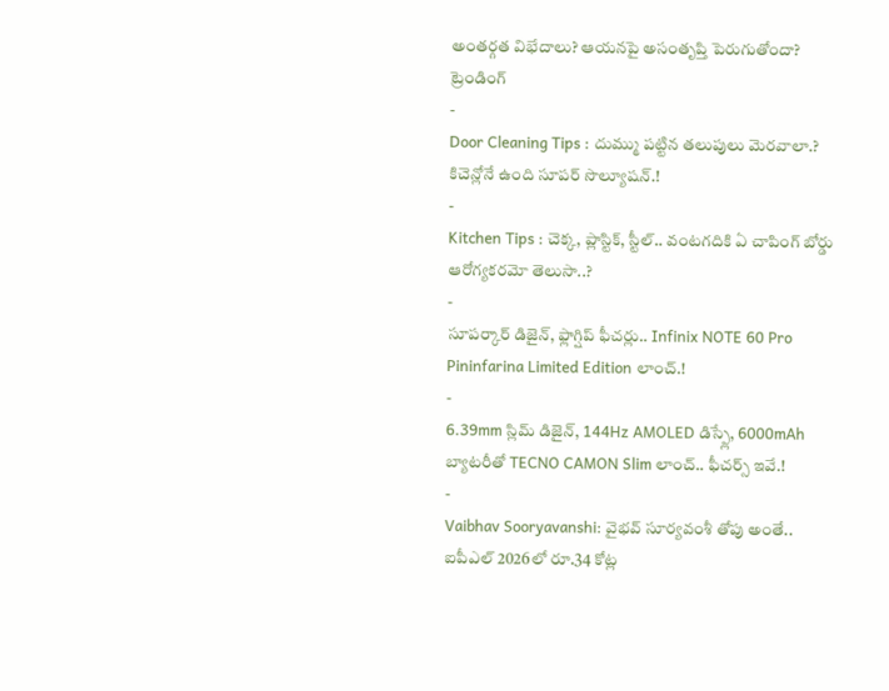అంతర్గత విభేదాలు? ఆయనపై అసంతృప్తి పెరుగుతోందా?
ట్రెండింగ్
-
Door Cleaning Tips : దుమ్ము పట్టిన తలుపులు మెరవాలా.? కిచెన్లోనే ఉంది సూపర్ సొల్యూషన్.!
-
Kitchen Tips : చెక్క, ప్లాస్టిక్, స్టీల్.. వంటగదికి ఏ చాపింగ్ బోర్డు ఆరోగ్యకరమో తెలుసా..?
-
సూపర్కార్ డిజైన్, ఫ్లాగ్షిప్ ఫీచర్లు.. Infinix NOTE 60 Pro Pininfarina Limited Edition లాంచ్.!
-
6.39mm స్లిమ్ డిజైన్, 144Hz AMOLED డిస్ప్లే, 6000mAh బ్యాటరీతో TECNO CAMON Slim లాంచ్.. ఫీచర్స్ ఇవే.!
-
Vaibhav Sooryavanshi: వైభవ్ సూర్యవంశీ తోపు అంతే.. ఐపీఎల్ 2026లో రూ.34 కోట్ల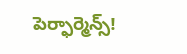పెర్ఫార్మెన్స్!